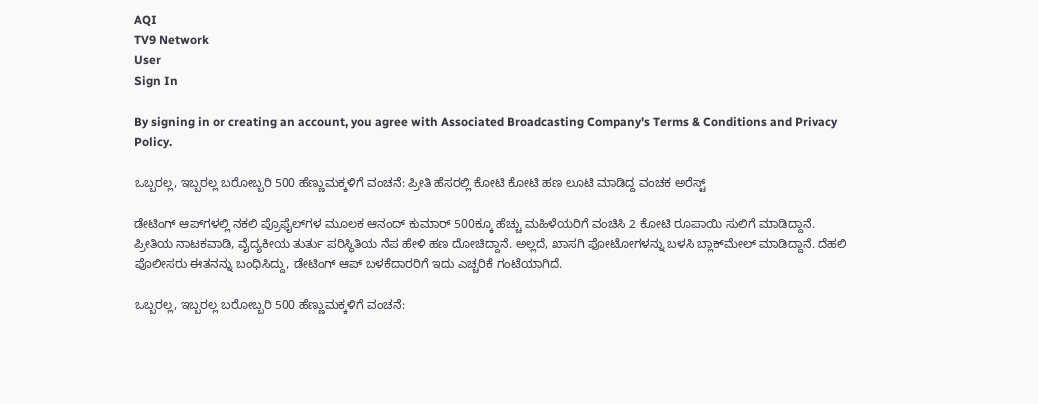AQI
TV9 Network
User
Sign In

By signing in or creating an account, you agree with Associated Broadcasting Company's Terms & Conditions and Privacy Policy.

ಒಬ್ಬರಲ್ಲ, ಇಬ್ಬರಲ್ಲ ಬರೋಬ್ಬರಿ 500 ಹೆಣ್ಣುಮಕ್ಕಳಿಗೆ ವಂಚನೆ: ಪ್ರೀತಿ ಹೆಸರಲ್ಲಿ ಕೋಟಿ ಕೋಟಿ ಹಣ ಲೂಟಿ ಮಾಡಿದ್ದ ವಂಚಕ ಅರೆಸ್ಟ್

ಡೇಟಿಂಗ್ ಆಪ್‌ಗಳಲ್ಲಿ ನಕಲಿ ಪ್ರೊಫೈಲ್‌ಗಳ ಮೂಲಕ ಆನಂದ್ ಕುಮಾರ್ 500ಕ್ಕೂ ಹೆಚ್ಚು ಮಹಿಳೆಯರಿಗೆ ವಂಚಿಸಿ 2 ಕೋಟಿ ರೂಪಾಯಿ ಸುಲಿಗೆ ಮಾಡಿದ್ದಾನೆ. ಪ್ರೀತಿಯ ನಾಟಕವಾಡಿ, ವೈದ್ಯಕೀಯ ತುರ್ತು ಪರಿಸ್ಥಿತಿಯ ನೆಪ ಹೇಳಿ ಹಣ ದೋಚಿದ್ದಾನೆ. ಅಲ್ಲದೆ, ಖಾಸಗಿ ಫೋಟೋಗಳನ್ನು ಬಳಸಿ ಬ್ಲಾಕ್‌ಮೇಲ್ ಮಾಡಿದ್ದಾನೆ. ದೆಹಲಿ ಪೊಲೀಸರು ಈತನನ್ನು ಬಂಧಿಸಿದ್ದು, ಡೇಟಿಂಗ್ ಆಪ್ ಬಳಕೆದಾರರಿಗೆ ಇದು ಎಚ್ಚರಿಕೆ ಗಂಟೆಯಾಗಿದೆ.

ಒಬ್ಬರಲ್ಲ, ಇಬ್ಬರಲ್ಲ ಬರೋಬ್ಬರಿ 500 ಹೆಣ್ಣುಮಕ್ಕಳಿಗೆ ವಂಚನೆ: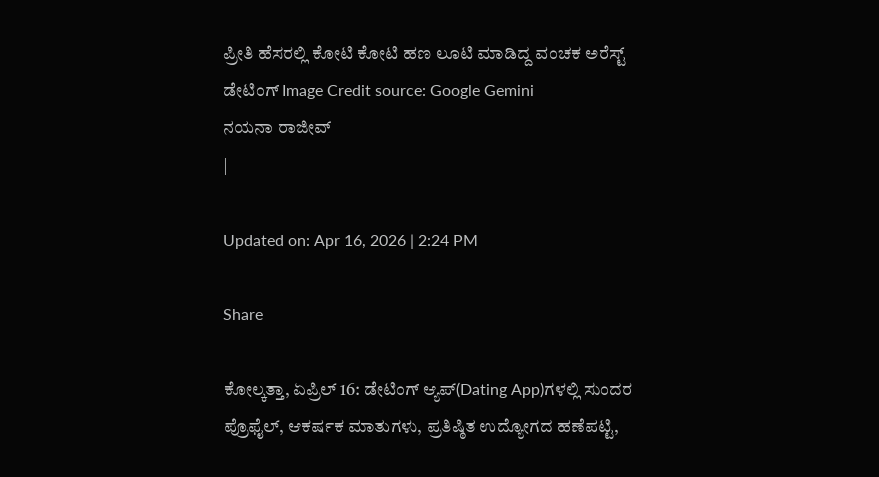ಪ್ರೀತಿ ಹೆಸರಲ್ಲಿ ಕೋಟಿ ಕೋಟಿ ಹಣ ಲೂಟಿ ಮಾಡಿದ್ದ ವಂಚಕ ಅರೆಸ್ಟ್
ಡೇಟಿಂಗ್ Image Credit source: Google Gemini
ನಯನಾ ರಾಜೀವ್
|

Updated on: Apr 16, 2026 | 2:24 PM

Share

ಕೋಲ್ಕತ್ತಾ, ಏಪ್ರಿಲ್ 16: ಡೇಟಿಂಗ್ ಆ್ಯಪ್‌(Dating App)ಗಳಲ್ಲಿ ಸುಂದರ ಪ್ರೊಫೈಲ್, ಆಕರ್ಷಕ ಮಾತುಗಳು, ಪ್ರತಿಷ್ಠಿತ ಉದ್ಯೋಗದ ಹಣೆಪಟ್ಟಿ,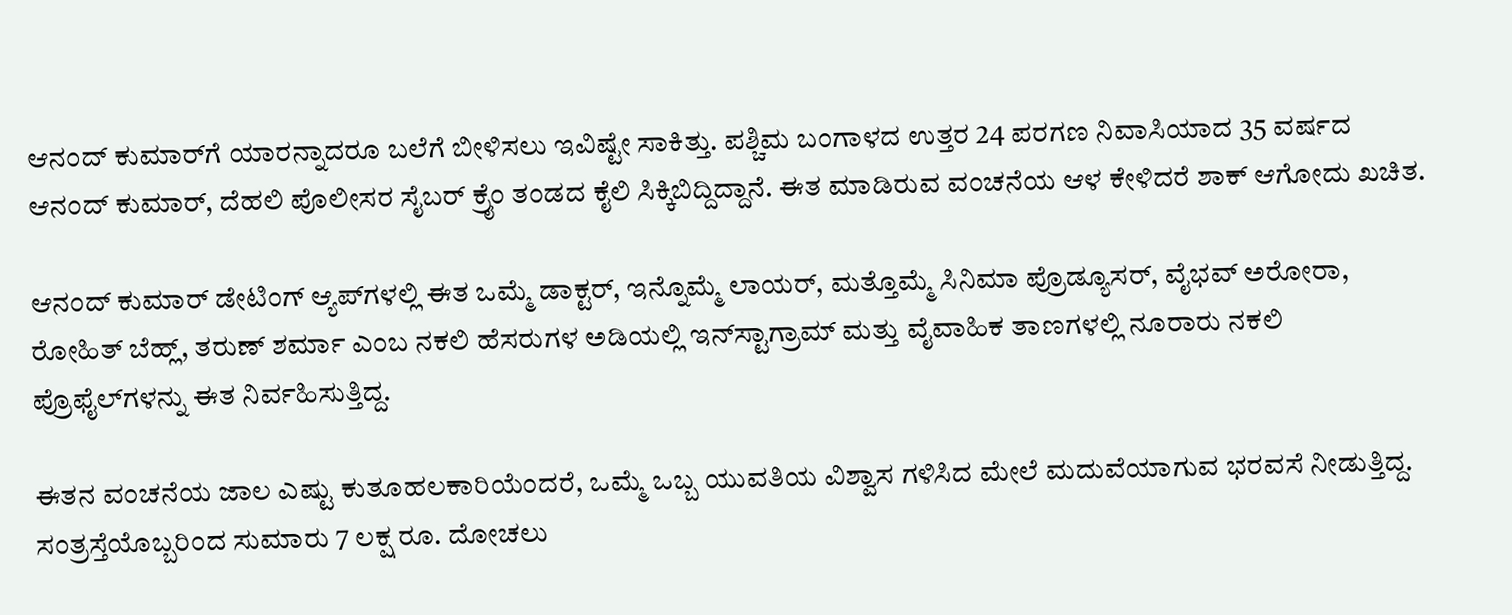ಆನಂದ್ ಕುಮಾರ್‌ಗೆ ಯಾರನ್ನಾದರೂ ಬಲೆಗೆ ಬೀಳಿಸಲು ಇವಿಷ್ಟೇ ಸಾಕಿತ್ತು. ಪಶ್ಚಿಮ ಬಂಗಾಳದ ಉತ್ತರ 24 ಪರಗಣ ನಿವಾಸಿಯಾದ 35 ವರ್ಷದ ಆನಂದ್ ಕುಮಾರ್, ದೆಹಲಿ ಪೊಲೀಸರ ಸೈಬರ್ ಕ್ರೈಂ ತಂಡದ ಕೈಲಿ ಸಿಕ್ಕಿಬಿದ್ದಿದ್ದಾನೆ. ಈತ ಮಾಡಿರುವ ವಂಚನೆಯ ಆಳ ಕೇಳಿದರೆ ಶಾಕ್ ಆಗೋದು ಖಚಿತ.

ಆನಂದ್ ಕುಮಾರ್ ಡೇಟಿಂಗ್ ಆ್ಯಪ್‌ಗಳಲ್ಲಿ ಈತ ಒಮ್ಮೆ ಡಾಕ್ಟರ್, ಇನ್ನೊಮ್ಮೆ ಲಾಯರ್, ಮತ್ತೊಮ್ಮೆ ಸಿನಿಮಾ ಪ್ರೊಡ್ಯೂಸರ್, ವೈಭವ್ ಅರೋರಾ, ರೋಹಿತ್ ಬೆಹ್ಲ್, ತರುಣ್ ಶರ್ಮಾ ಎಂಬ ನಕಲಿ ಹೆಸರುಗಳ ಅಡಿಯಲ್ಲಿ ಇನ್‌ಸ್ಟಾಗ್ರಾಮ್ ಮತ್ತು ವೈವಾಹಿಕ ತಾಣಗಳಲ್ಲಿ ನೂರಾರು ನಕಲಿ ಪ್ರೊಫೈಲ್‌ಗಳನ್ನು ಈತ ನಿರ್ವಹಿಸುತ್ತಿದ್ದ.

ಈತನ ವಂಚನೆಯ ಜಾಲ ಎಷ್ಟು ಕುತೂಹಲಕಾರಿಯೆಂದರೆ, ಒಮ್ಮೆ ಒಬ್ಬ ಯುವತಿಯ ವಿಶ್ವಾಸ ಗಳಿಸಿದ ಮೇಲೆ ಮದುವೆಯಾಗುವ ಭರವಸೆ ನೀಡುತ್ತಿದ್ದ. ಸಂತ್ರಸ್ತೆಯೊಬ್ಬರಿಂದ ಸುಮಾರು 7 ಲಕ್ಷ ರೂ. ದೋಚಲು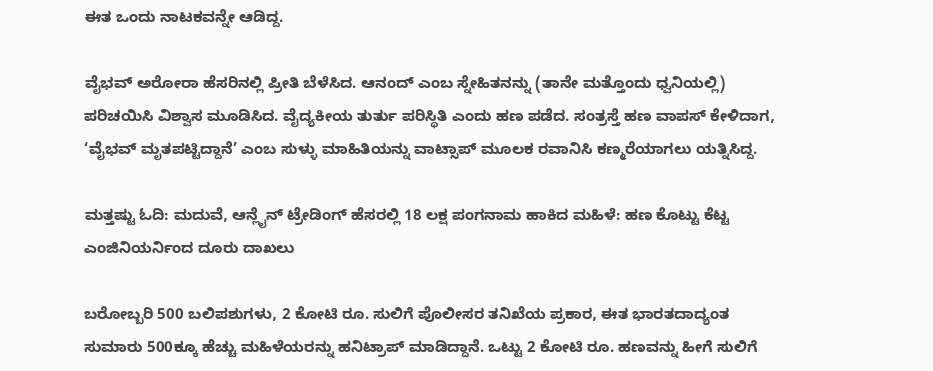ಈತ ಒಂದು ನಾಟಕವನ್ನೇ ಆಡಿದ್ದ.

ವೈಭವ್ ಅರೋರಾ ಹೆಸರಿನಲ್ಲಿ ಪ್ರೀತಿ ಬೆಳೆಸಿದ. ಆನಂದ್ ಎಂಬ ಸ್ನೇಹಿತನನ್ನು (ತಾನೇ ಮತ್ತೊಂದು ಧ್ವನಿಯಲ್ಲಿ) ಪರಿಚಯಿಸಿ ವಿಶ್ವಾಸ ಮೂಡಿಸಿದ. ವೈದ್ಯಕೀಯ ತುರ್ತು ಪರಿಸ್ಥಿತಿ ಎಂದು ಹಣ ಪಡೆದ. ಸಂತ್ರಸ್ತೆ ಹಣ ವಾಪಸ್ ಕೇಳಿದಾಗ, ‘ವೈಭವ್ ಮೃತಪಟ್ಟಿದ್ದಾನೆ’ ಎಂಬ ಸುಳ್ಳು ಮಾಹಿತಿಯನ್ನು ವಾಟ್ಸಾಪ್ ಮೂಲಕ ರವಾನಿಸಿ ಕಣ್ಮರೆಯಾಗಲು ಯತ್ನಿಸಿದ್ದ.

ಮತ್ತಷ್ಟು ಓದಿ: ಮದುವೆ, ಆನ್ಲೈನ್ ಟ್ರೇಡಿಂಗ್ ಹೆಸರಲ್ಲಿ 18 ಲಕ್ಷ ಪಂಗನಾಮ ಹಾಕಿದ ಮಹಿಳೆ: ಹಣ ಕೊಟ್ಟು ಕೆಟ್ಟ ಎಂಜಿನಿಯರ್ನಿಂದ ದೂರು ದಾಖಲು

ಬರೋಬ್ಬರಿ 500 ಬಲಿಪಶುಗಳು, 2 ಕೋಟಿ ರೂ. ಸುಲಿಗೆ ಪೊಲೀಸರ ತನಿಖೆಯ ಪ್ರಕಾರ, ಈತ ಭಾರತದಾದ್ಯಂತ ಸುಮಾರು 500ಕ್ಕೂ ಹೆಚ್ಚು ಮಹಿಳೆಯರನ್ನು ಹನಿಟ್ರಾಪ್ ಮಾಡಿದ್ದಾನೆ. ಒಟ್ಟು 2 ಕೋಟಿ ರೂ. ಹಣವನ್ನು ಹೀಗೆ ಸುಲಿಗೆ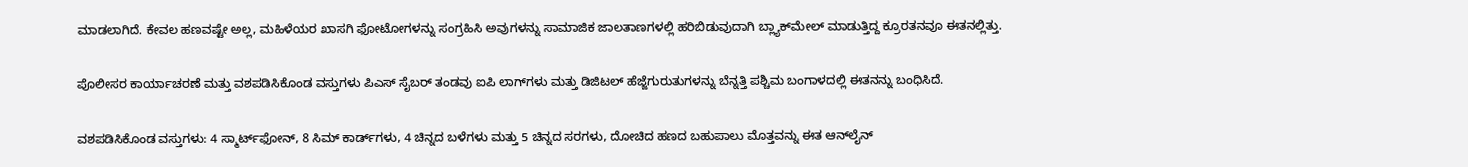ಮಾಡಲಾಗಿದೆ. ಕೇವಲ ಹಣವಷ್ಟೇ ಅಲ್ಲ, ಮಹಿಳೆಯರ ಖಾಸಗಿ ಫೋಟೋಗಳನ್ನು ಸಂಗ್ರಹಿಸಿ ಅವುಗಳನ್ನು ಸಾಮಾಜಿಕ ಜಾಲತಾಣಗಳಲ್ಲಿ ಹರಿಬಿಡುವುದಾಗಿ ಬ್ಲ್ಯಾಕ್‌ಮೇಲ್ ಮಾಡುತ್ತಿದ್ದ ಕ್ರೂರತನವೂ ಈತನಲ್ಲಿತ್ತು.

ಪೊಲೀಸರ ಕಾರ್ಯಾಚರಣೆ ಮತ್ತು ವಶಪಡಿಸಿಕೊಂಡ ವಸ್ತುಗಳು ಪಿಎಸ್ ಸೈಬರ್ ತಂಡವು ಐಪಿ ಲಾಗ್‌ಗಳು ಮತ್ತು ಡಿಜಿಟಲ್ ಹೆಜ್ಜೆಗುರುತುಗಳನ್ನು ಬೆನ್ನತ್ತಿ ಪಶ್ಚಿಮ ಬಂಗಾಳದಲ್ಲಿ ಈತನನ್ನು ಬಂಧಿಸಿದೆ.

ವಶಪಡಿಸಿಕೊಂಡ ವಸ್ತುಗಳು: 4 ಸ್ಮಾರ್ಟ್‌ಫೋನ್, 8 ಸಿಮ್ ಕಾರ್ಡ್‌ಗಳು, 4 ಚಿನ್ನದ ಬಳೆಗಳು ಮತ್ತು 5 ಚಿನ್ನದ ಸರಗಳು, ದೋಚಿದ ಹಣದ ಬಹುಪಾಲು ಮೊತ್ತವನ್ನು ಈತ ಆನ್‌ಲೈನ್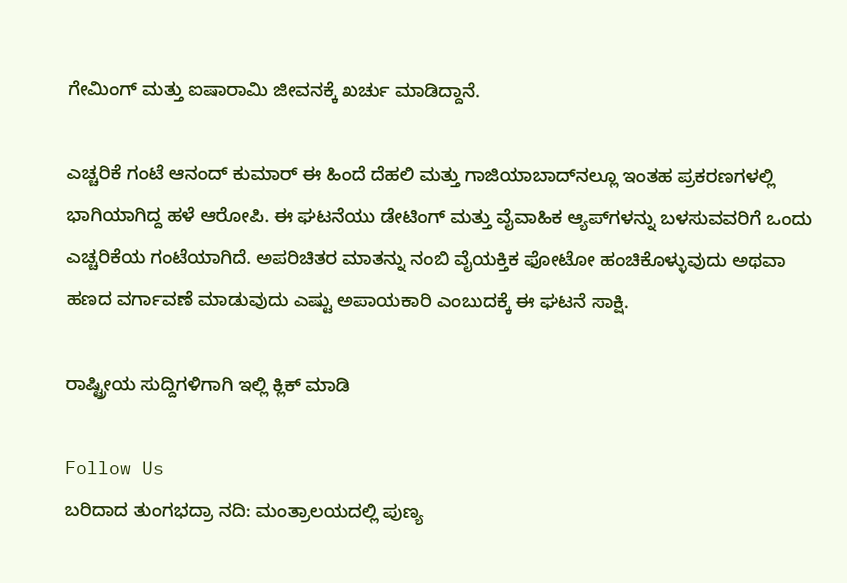ಗೇಮಿಂಗ್ ಮತ್ತು ಐಷಾರಾಮಿ ಜೀವನಕ್ಕೆ ಖರ್ಚು ಮಾಡಿದ್ದಾನೆ.

ಎಚ್ಚರಿಕೆ ಗಂಟೆ ಆನಂದ್ ಕುಮಾರ್ ಈ ಹಿಂದೆ ದೆಹಲಿ ಮತ್ತು ಗಾಜಿಯಾಬಾದ್‌ನಲ್ಲೂ ಇಂತಹ ಪ್ರಕರಣಗಳಲ್ಲಿ ಭಾಗಿಯಾಗಿದ್ದ ಹಳೆ ಆರೋಪಿ. ಈ ಘಟನೆಯು ಡೇಟಿಂಗ್ ಮತ್ತು ವೈವಾಹಿಕ ಆ್ಯಪ್‌ಗಳನ್ನು ಬಳಸುವವರಿಗೆ ಒಂದು ಎಚ್ಚರಿಕೆಯ ಗಂಟೆಯಾಗಿದೆ. ಅಪರಿಚಿತರ ಮಾತನ್ನು ನಂಬಿ ವೈಯಕ್ತಿಕ ಫೋಟೋ ಹಂಚಿಕೊಳ್ಳುವುದು ಅಥವಾ ಹಣದ ವರ್ಗಾವಣೆ ಮಾಡುವುದು ಎಷ್ಟು ಅಪಾಯಕಾರಿ ಎಂಬುದಕ್ಕೆ ಈ ಘಟನೆ ಸಾಕ್ಷಿ.

ರಾಷ್ಟ್ರೀಯ ಸುದ್ದಿಗಳಿಗಾಗಿ ಇಲ್ಲಿ ಕ್ಲಿಕ್ ಮಾಡಿ

Follow Us
ಬರಿದಾದ ತುಂಗಭದ್ರಾ ನದಿ: ಮಂತ್ರಾಲಯದಲ್ಲಿ ಪುಣ್ಯ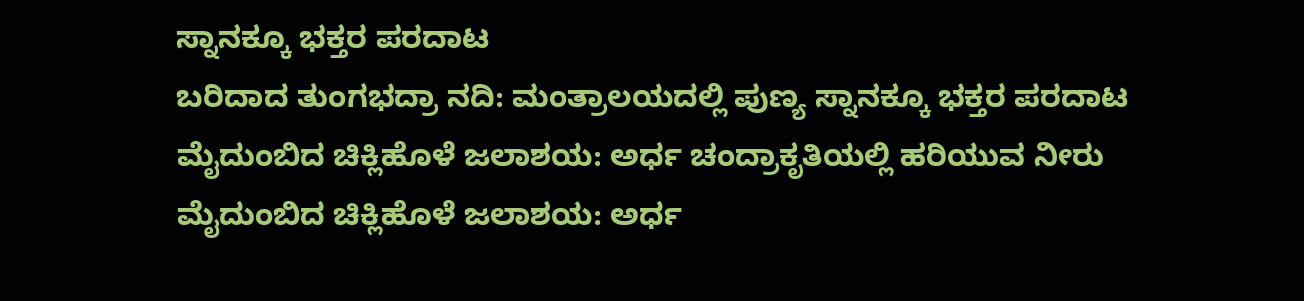ಸ್ನಾನಕ್ಕೂ ಭಕ್ತರ ಪರದಾಟ
ಬರಿದಾದ ತುಂಗಭದ್ರಾ ನದಿ: ಮಂತ್ರಾಲಯದಲ್ಲಿ ಪುಣ್ಯ ಸ್ನಾನಕ್ಕೂ ಭಕ್ತರ ಪರದಾಟ
ಮೈದುಂಬಿದ ಚಿಕ್ಲಿಹೊಳೆ ಜಲಾಶಯ: ಅರ್ಧ ಚಂದ್ರಾಕೃತಿಯಲ್ಲಿ ಹರಿಯುವ ನೀರು
ಮೈದುಂಬಿದ ಚಿಕ್ಲಿಹೊಳೆ ಜಲಾಶಯ: ಅರ್ಧ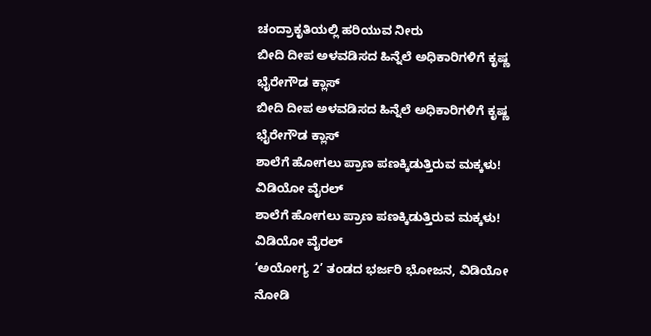ಚಂದ್ರಾಕೃತಿಯಲ್ಲಿ ಹರಿಯುವ ನೀರು
ಬೀದಿ ದೀಪ ಅಳವಡಿಸದ ಹಿನ್ನೆಲೆ ಅಧಿಕಾರಿಗಳಿಗೆ ಕೃಷ್ಣ ಭೈರೇಗೌಡ ಕ್ಲಾಸ್
ಬೀದಿ ದೀಪ ಅಳವಡಿಸದ ಹಿನ್ನೆಲೆ ಅಧಿಕಾರಿಗಳಿಗೆ ಕೃಷ್ಣ ಭೈರೇಗೌಡ ಕ್ಲಾಸ್
ಶಾಲೆಗೆ ಹೋಗಲು ಪ್ರಾಣ ಪಣಕ್ಕಿಡುತ್ತಿರುವ ಮಕ್ಕಳು! ವಿಡಿಯೋ ವೈರಲ್
ಶಾಲೆಗೆ ಹೋಗಲು ಪ್ರಾಣ ಪಣಕ್ಕಿಡುತ್ತಿರುವ ಮಕ್ಕಳು! ವಿಡಿಯೋ ವೈರಲ್
‘ಅಯೋಗ್ಯ 2’ ತಂಡದ ಭರ್ಜರಿ ಭೋಜನ, ವಿಡಿಯೋ ನೋಡಿ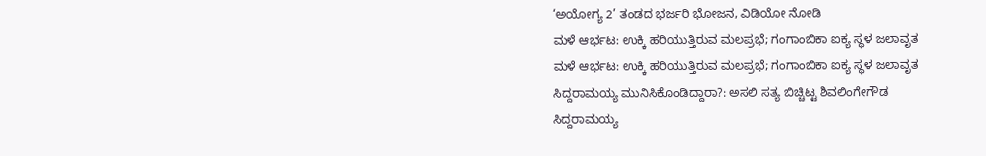‘ಅಯೋಗ್ಯ 2’ ತಂಡದ ಭರ್ಜರಿ ಭೋಜನ, ವಿಡಿಯೋ ನೋಡಿ
ಮಳೆ ಆರ್ಭಟ: ಉಕ್ಕಿ ಹರಿಯುತ್ತಿರುವ ಮಲಪ್ರಭೆ; ಗಂಗಾಂಬಿಕಾ ಐಕ್ಯ ಸ್ಥಳ ಜಲಾವೃತ
ಮಳೆ ಆರ್ಭಟ: ಉಕ್ಕಿ ಹರಿಯುತ್ತಿರುವ ಮಲಪ್ರಭೆ; ಗಂಗಾಂಬಿಕಾ ಐಕ್ಯ ಸ್ಥಳ ಜಲಾವೃತ
ಸಿದ್ದರಾಮಯ್ಯ ಮುನಿಸಿಕೊಂಡಿದ್ದಾರಾ?: ಅಸಲಿ ಸತ್ಯ ಬಿಚ್ಚಿಟ್ಟ ಶಿವಲಿಂಗೇಗೌಡ
ಸಿದ್ದರಾಮಯ್ಯ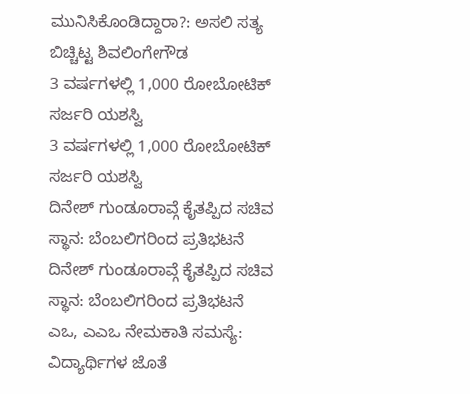ಮುನಿಸಿಕೊಂಡಿದ್ದಾರಾ?: ಅಸಲಿ ಸತ್ಯ ಬಿಚ್ಚಿಟ್ಟ ಶಿವಲಿಂಗೇಗೌಡ
3 ವರ್ಷಗಳಲ್ಲಿ 1,000 ರೋಬೋಟಿಕ್ ಸರ್ಜರಿ ಯಶಸ್ವಿ
3 ವರ್ಷಗಳಲ್ಲಿ 1,000 ರೋಬೋಟಿಕ್ ಸರ್ಜರಿ ಯಶಸ್ವಿ
ದಿನೇಶ್ ಗುಂಡೂರಾವ್ಗೆ ಕೈತಪ್ಪಿದ ಸಚಿವ ಸ್ಥಾನ: ಬೆಂಬಲಿಗರಿಂದ ಪ್ರತಿಭಟನೆ
ದಿನೇಶ್ ಗುಂಡೂರಾವ್ಗೆ ಕೈತಪ್ಪಿದ ಸಚಿವ ಸ್ಥಾನ: ಬೆಂಬಲಿಗರಿಂದ ಪ್ರತಿಭಟನೆ
ಎಒ, ಎಎಒ ನೇಮಕಾತಿ ಸಮಸ್ಯೆ: ವಿದ್ಯಾರ್ಥಿಗಳ ಜೊತೆ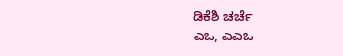ಡಿಕೆಶಿ ಚರ್ಚೆ
ಎಒ, ಎಎಒ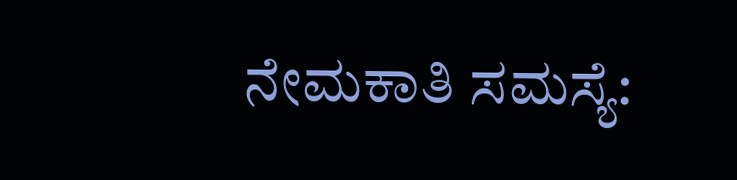ನೇಮಕಾತಿ ಸಮಸ್ಯೆ: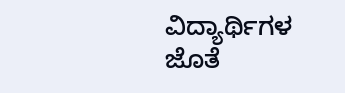ವಿದ್ಯಾರ್ಥಿಗಳ ಜೊತೆ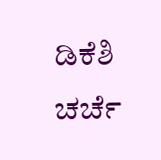ಡಿಕೆಶಿ ಚರ್ಚೆ